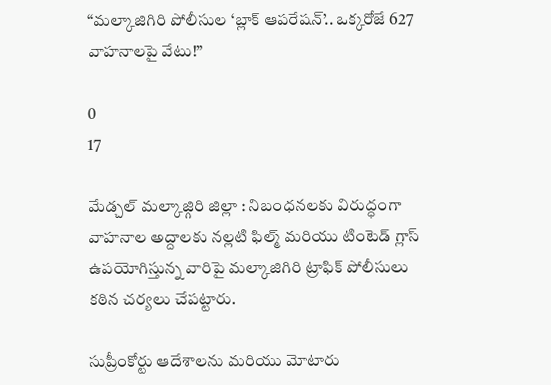“మల్కాజిగిరి పోలీసుల ‘బ్లాక్ ఆపరేషన్’.. ఒక్కరోజే 627 వాహనాలపై వేటు!”

0
17

మేడ్చల్ మల్కాజ్గిరి జిల్లా : నిబంధనలకు విరుద్ధంగా వాహనాల అద్దాలకు నల్లటి ఫిల్మ్ మరియు టింటెడ్ గ్లాస్ ఉపయోగిస్తున్న వారిపై మల్కాజిగిరి ట్రాఫిక్ పోలీసులు కఠిన చర్యలు చేపట్టారు.

సుప్రీంకోర్టు ఆదేశాలను మరియు మోటారు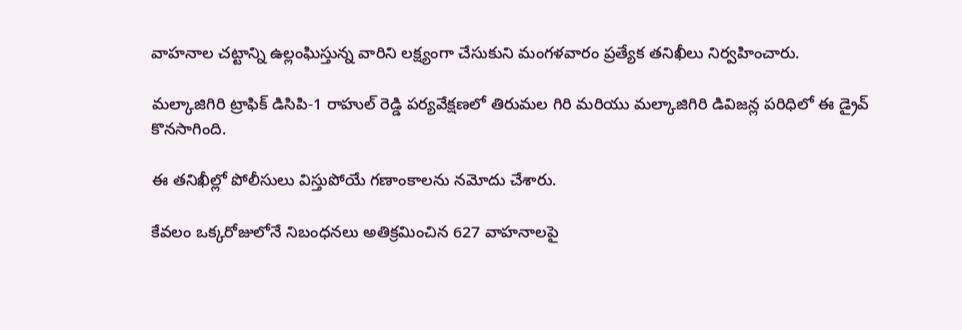వాహనాల చట్టాన్ని ఉల్లంఘిస్తున్న వారిని లక్ష్యంగా చేసుకుని మంగళవారం ప్రత్యేక తనిఖీలు నిర్వహించారు.

మల్కాజిగిరి ట్రాఫిక్ డిసిపి-1 రాహుల్ రెడ్డి పర్యవేక్షణలో తిరుమల గిరి మరియు మల్కాజిగిరి డివిజన్ల పరిధిలో ఈ డ్రైవ్ కొనసాగింది.

ఈ తనిఖీల్లో పోలీసులు విస్తుపోయే గణాంకాలను నమోదు చేశారు.

కేవలం ఒక్కరోజులోనే నిబంధనలు అతిక్రమించిన 627 వాహనాలపై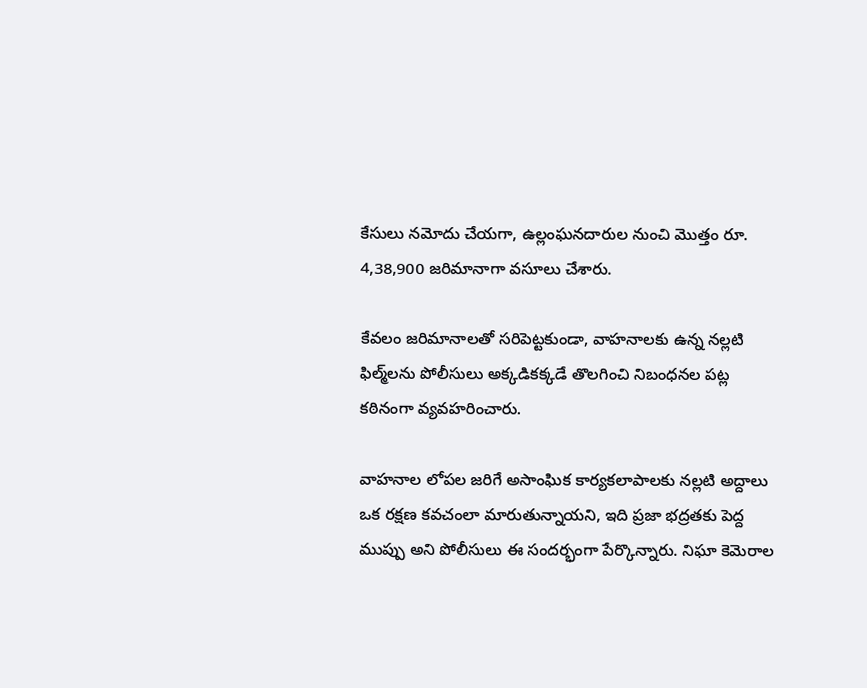కేసులు నమోదు చేయగా, ఉల్లంఘనదారుల నుంచి మొత్తం రూ. 4,38,900 జరిమానాగా వసూలు చేశారు.

కేవలం జరిమానాలతో సరిపెట్టకుండా, వాహనాలకు ఉన్న నల్లటి ఫిల్మ్‌లను పోలీసులు అక్కడికక్కడే తొలగించి నిబంధనల పట్ల కఠినంగా వ్యవహరించారు.

వాహనాల లోపల జరిగే అసాంఘిక కార్యకలాపాలకు నల్లటి అద్దాలు ఒక రక్షణ కవచంలా మారుతున్నాయని, ఇది ప్రజా భద్రతకు పెద్ద ముప్పు అని పోలీసులు ఈ సందర్భంగా పేర్కొన్నారు. నిఘా కెమెరాల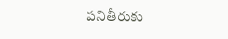పనితీరుకు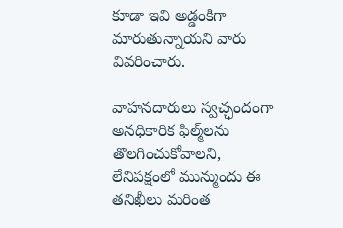కూడా ఇవి అడ్డంకిగా మారుతున్నాయని వారు వివరించారు.

వాహనదారులు స్వచ్ఛందంగా అనధికారిక ఫిల్మ్‌లను తొలగించుకోవాలని, లేనిపక్షంలో మున్ముందు ఈ తనిఖీలు మరింత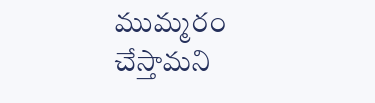ముమ్మరం చేస్తామని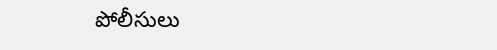పోలీసులు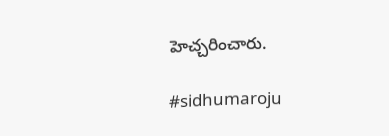హెచ్చరించారు.

#sidhumaroju